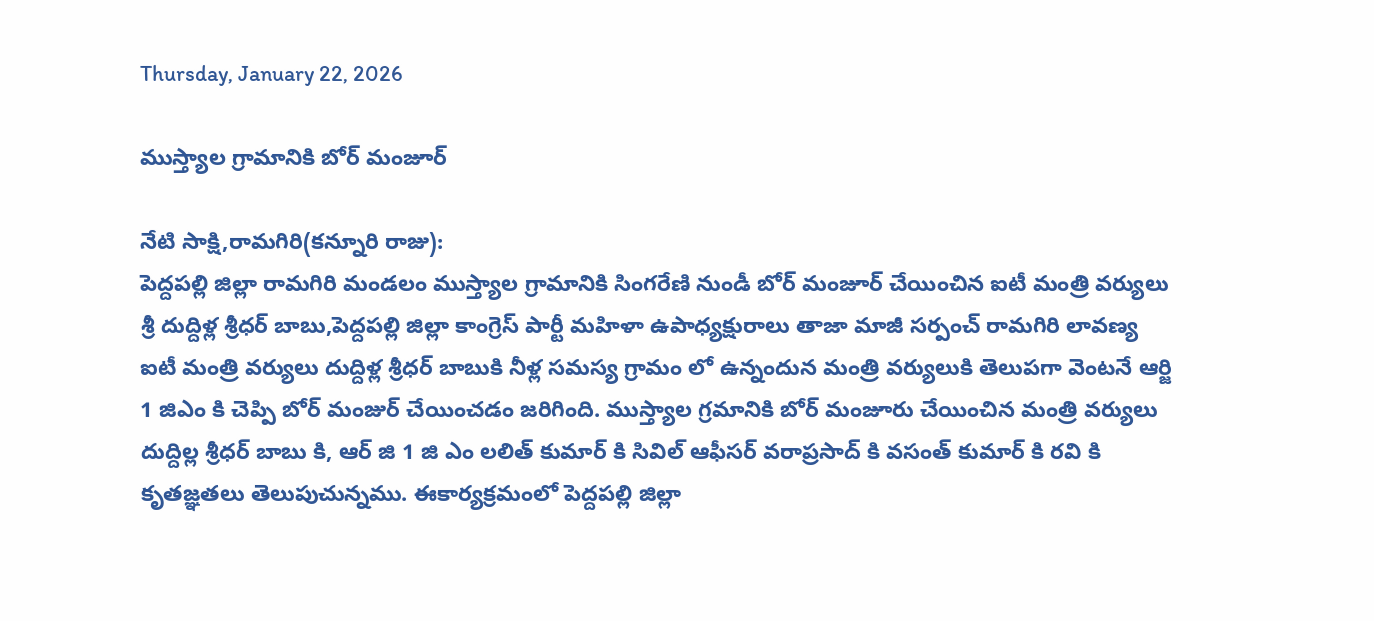Thursday, January 22, 2026

ముస్త్యాల గ్రామానికి బోర్ మంజూర్

నేటి సాక్షి,రామగిరి(కన్నూరి రాజు):
పెద్దపల్లి జిల్లా రామగిరి మండలం ముస్త్యాల గ్రామానికి సింగరేణి నుండీ బోర్ మంజూర్ చేయించిన ఐటీ మంత్రి వర్యులు శ్రీ దుద్దిళ్ల శ్రీధర్ బాబు,పెద్దపల్లి జిల్లా కాంగ్రెస్ పార్టీ మహిళా ఉపాధ్యక్షురాలు తాజా మాజీ సర్పంచ్ రామగిరి లావణ్య ఐటీ మంత్రి వర్యులు దుద్దిళ్ల శ్రీధర్ బాబుకి నీళ్ల సమస్య గ్రామం లో ఉన్నందున మంత్రి వర్యులుకి తెలుపగా వెంటనే ఆర్జి 1 జిఎం కి చెప్పి బోర్ మంజుర్ చేయించడం జరిగింది. ముస్త్యాల గ్రమానికి బోర్ మంజూరు చేయించిన మంత్రి వర్యులు దుద్దిల్ల శ్రీధర్ బాబు కి, ఆర్ జి 1 జి ఎం లలిత్ కుమార్ కి సివిల్ ఆఫీసర్ వరాప్రసాద్ కి వసంత్ కుమార్ కి రవి కి కృతజ్ఞతలు తెలుపుచున్నము. ఈకార్యక్రమంలో పెద్దపల్లి జిల్లా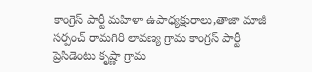కాంగ్రెస్ పార్టీ మహిళా ఉపాధ్యక్షురాలు,తాజా మాజీ సర్పంచ్ రామగిరి లావణ్య గ్రామ కాంగ్రస్ పార్టీ ప్రెసిడెంటు కృష్ణా గ్రామ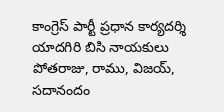కాంగ్రెస్ పార్టీ ప్రధాన కార్యదర్శి యాదగిరి బిసి నాయకులు పోతరాజు, రాము, విజయ్, సదానందం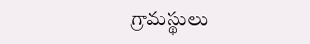గ్రామస్థులు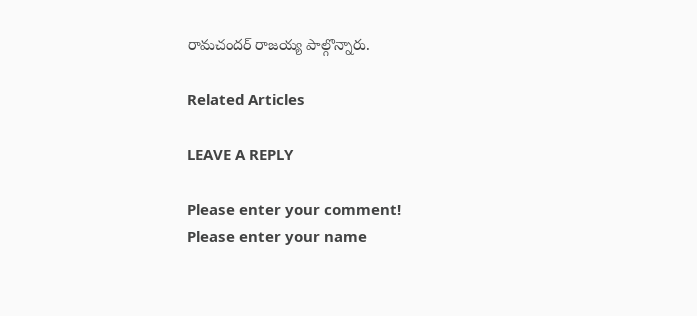రామచందర్ రాజయ్య పాల్గొన్నారు.

Related Articles

LEAVE A REPLY

Please enter your comment!
Please enter your name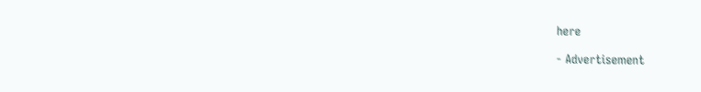here

- Advertisement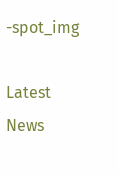-spot_img

Latest News